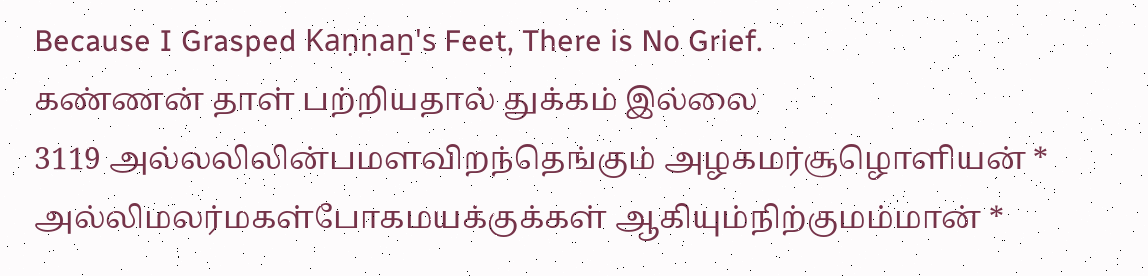Because I Grasped Kaṇṇaṉ's Feet, There is No Grief.
கண்ணன் தாள் பற்றியதால் துக்கம் இல்லை
3119 அல்லலிலின்பமளவிறந்தெங்கும் அழகமர்சூழொளியன் *
அல்லிமலர்மகள்போகமயக்குக்கள் ஆகியும்நிற்குமம்மான் *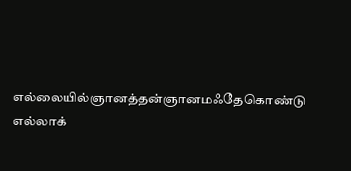எல்லையில்ஞானத்தன்ஞானமஃதேகொண்டு எல்லாக்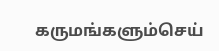கருமங்களும்செய்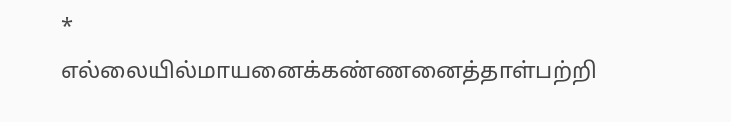*
எல்லையில்மாயனைக்கண்ணனைத்தாள்பற்றி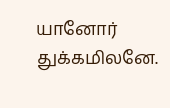யானோர் துக்கமிலனே.